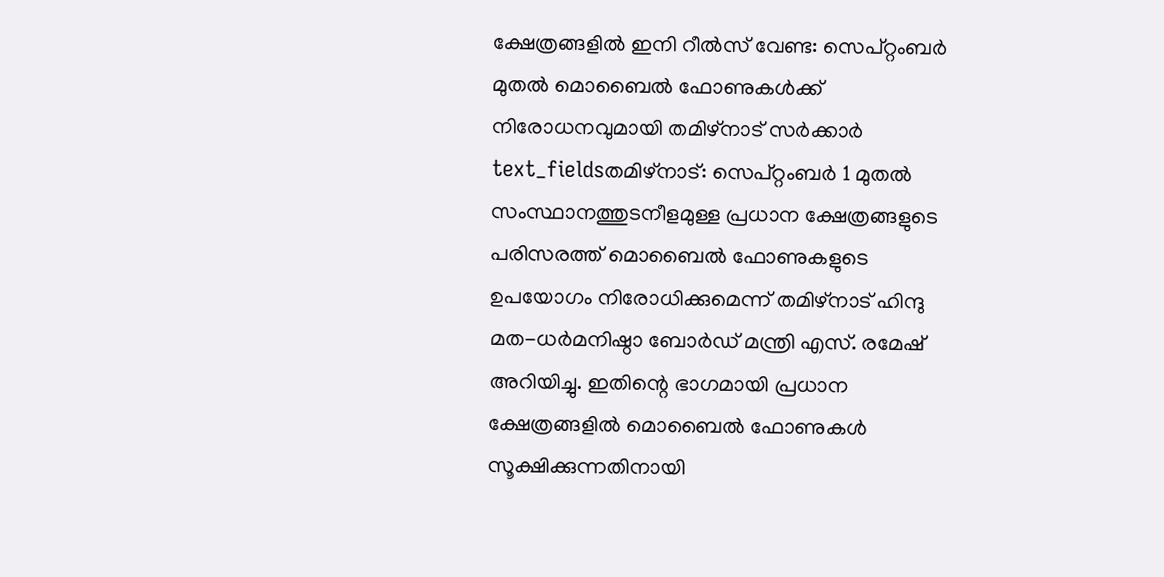ക്ഷേത്രങ്ങളിൽ ഇനി റീൽസ് വേണ്ട: സെപ്റ്റംബർ മുതൽ മൊബൈൽ ഫോണുകൾക്ക് നിരോധനവുമായി തമിഴ്നാട് സർക്കാർ
text_fieldsതമിഴ്നാട്: സെപ്റ്റംബർ 1 മുതൽ സംസ്ഥാനത്തുടനീളമുള്ള പ്രധാന ക്ഷേത്രങ്ങളുടെ പരിസരത്ത് മൊബൈൽ ഫോണുകളുടെ ഉപയോഗം നിരോധിക്കുമെന്ന് തമിഴ്നാട് ഹിന്ദു മത-ധർമനിഷ്ഠാ ബോർഡ് മന്ത്രി എസ്. രമേഷ് അറിയിച്ചു. ഇതിന്റെ ഭാഗമായി പ്രധാന ക്ഷേത്രങ്ങളിൽ മൊബൈൽ ഫോണുകൾ സൂക്ഷിക്കുന്നതിനായി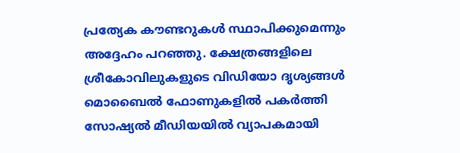പ്രത്യേക കൗണ്ടറുകൾ സ്ഥാപിക്കുമെന്നും അദ്ദേഹം പറഞ്ഞു. ക്ഷേത്രങ്ങളിലെ ശ്രീകോവിലുകളുടെ വിഡിയോ ദൃശ്യങ്ങൾ മൊബൈൽ ഫോണുകളിൽ പകർത്തി സോഷ്യൽ മീഡിയയിൽ വ്യാപകമായി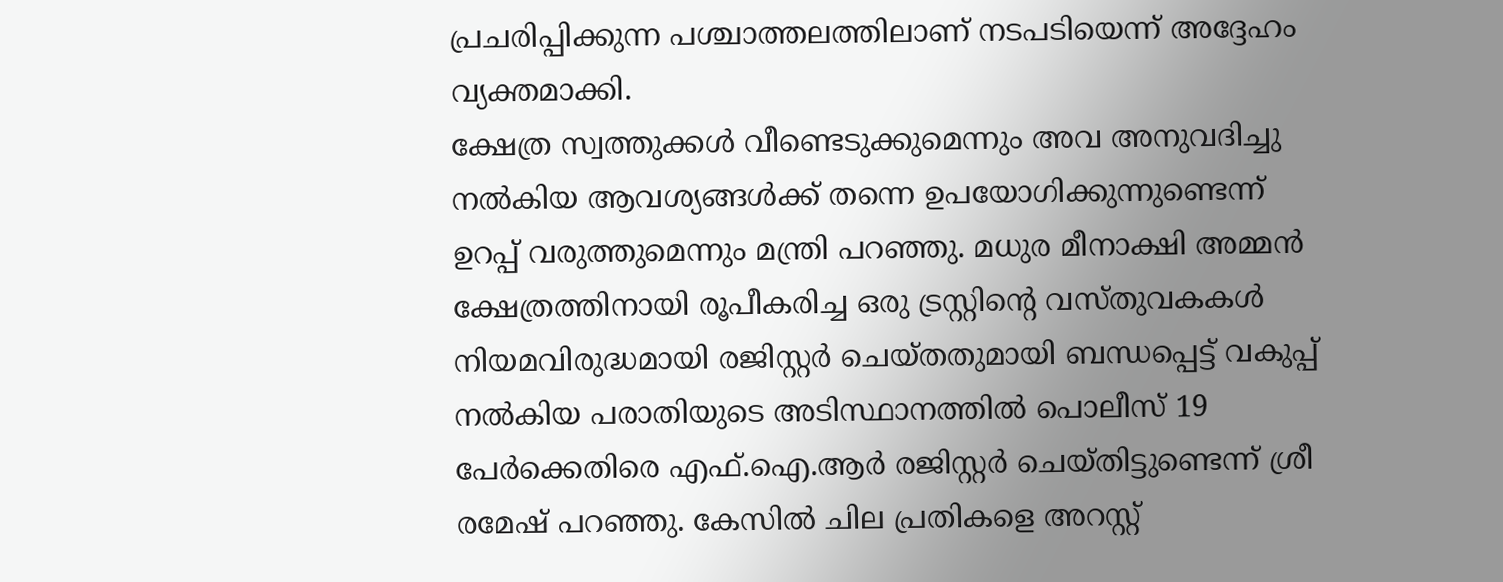പ്രചരിപ്പിക്കുന്ന പശ്ചാത്തലത്തിലാണ് നടപടിയെന്ന് അദ്ദേഹം വ്യക്തമാക്കി.
ക്ഷേത്ര സ്വത്തുക്കൾ വീണ്ടെടുക്കുമെന്നും അവ അനുവദിച്ചു നൽകിയ ആവശ്യങ്ങൾക്ക് തന്നെ ഉപയോഗിക്കുന്നുണ്ടെന്ന് ഉറപ്പ് വരുത്തുമെന്നും മന്ത്രി പറഞ്ഞു. മധുര മീനാക്ഷി അമ്മൻ ക്ഷേത്രത്തിനായി രൂപീകരിച്ച ഒരു ട്രസ്റ്റിന്റെ വസ്തുവകകൾ നിയമവിരുദ്ധമായി രജിസ്റ്റർ ചെയ്തതുമായി ബന്ധപ്പെട്ട് വകുപ്പ് നൽകിയ പരാതിയുടെ അടിസ്ഥാനത്തിൽ പൊലീസ് 19 പേർക്കെതിരെ എഫ്.ഐ.ആർ രജിസ്റ്റർ ചെയ്തിട്ടുണ്ടെന്ന് ശ്രീ രമേഷ് പറഞ്ഞു. കേസിൽ ചില പ്രതികളെ അറസ്റ്റ്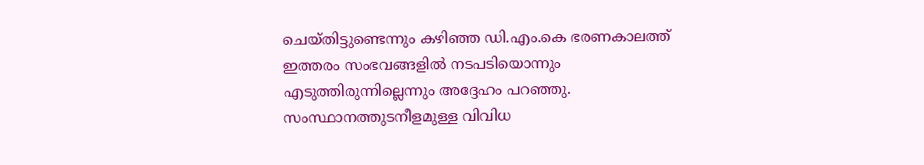ചെയ്തിട്ടുണ്ടെന്നും കഴിഞ്ഞ ഡി.എം.കെ ഭരണകാലത്ത് ഇത്തരം സംഭവങ്ങളിൽ നടപടിയൊന്നും എടുത്തിരുന്നില്ലെന്നും അദ്ദേഹം പറഞ്ഞു.
സംസ്ഥാനത്തുടനീളമുള്ള വിവിധ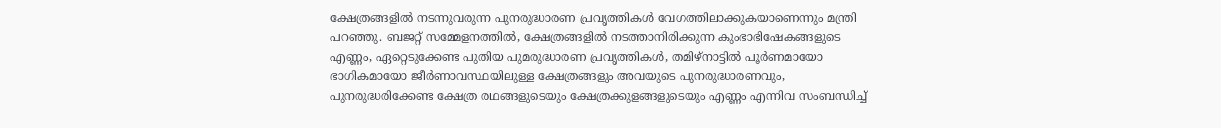ക്ഷേത്രങ്ങളിൽ നടന്നുവരുന്ന പുനരുദ്ധാരണ പ്രവൃത്തികൾ വേഗത്തിലാക്കുകയാണെന്നും മന്ത്രി പറഞ്ഞു. ബജറ്റ് സമ്മേളനത്തിൽ, ക്ഷേത്രങ്ങളിൽ നടത്താനിരിക്കുന്ന കുംഭാഭിഷേകങ്ങളുടെ എണ്ണം, ഏറ്റെടുക്കേണ്ട പുതിയ പുമരുദ്ധാരണ പ്രവൃത്തികൾ, തമിഴ്നാട്ടിൽ പൂർണമായോ ഭാഗികമായോ ജീർണാവസ്ഥയിലുള്ള ക്ഷേത്രങ്ങളും അവയുടെ പുനരുദ്ധാരണവും, പുനരുദ്ധരിക്കേണ്ട ക്ഷേത്ര രഥങ്ങളുടെയും ക്ഷേത്രക്കുളങ്ങളുടെയും എണ്ണം എന്നിവ സംബന്ധിച്ച്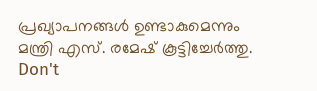പ്രഖ്യാപനങ്ങൾ ഉണ്ടാകുമെന്നും മന്ത്രി എസ്. രമേഷ് കൂട്ടിച്ചേർത്തു.
Don't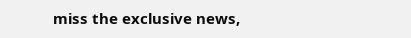miss the exclusive news,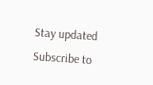Stay updated
Subscribe to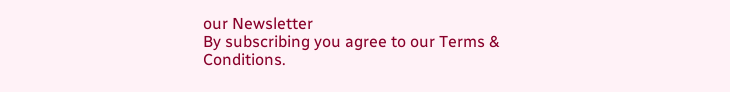our Newsletter
By subscribing you agree to our Terms & Conditions.